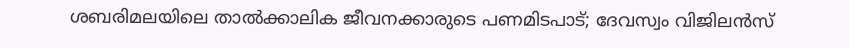ശബരിമലയിലെ താൽക്കാലിക ജീവനക്കാരുടെ പണമിടപാട്; ദേവസ്വം വിജിലൻസ്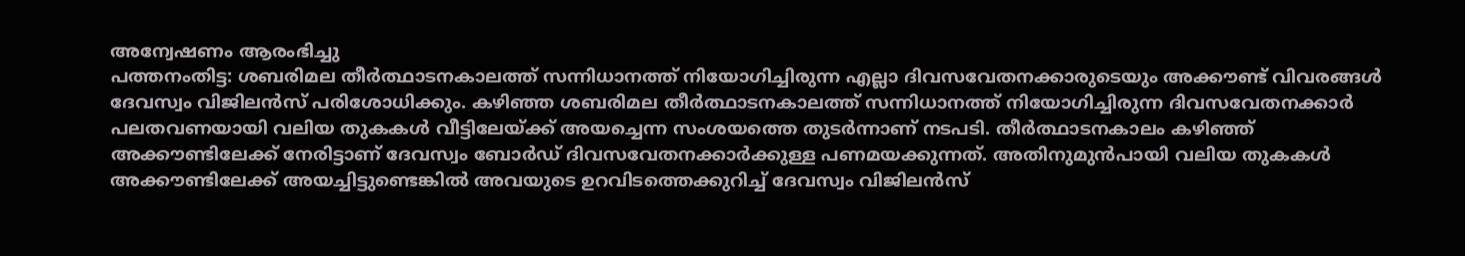അന്വേഷണം ആരംഭിച്ചു
പത്തനംതിട്ട: ശബരിമല തീർത്ഥാടനകാലത്ത് സന്നിധാനത്ത് നിയോഗിച്ചിരുന്ന എല്ലാ ദിവസവേതനക്കാരുടെയും അക്കൗണ്ട് വിവരങ്ങൾ ദേവസ്വം വിജിലൻസ് പരിശോധിക്കും. കഴിഞ്ഞ ശബരിമല തീർത്ഥാടനകാലത്ത് സന്നിധാനത്ത് നിയോഗിച്ചിരുന്ന ദിവസവേതനക്കാർ പലതവണയായി വലിയ തുകകൾ വീട്ടിലേയ്ക്ക് അയച്ചെന്ന സംശയത്തെ തുടർന്നാണ് നടപടി. തീർത്ഥാടനകാലം കഴിഞ്ഞ് അക്കൗണ്ടിലേക്ക് നേരിട്ടാണ് ദേവസ്വം ബോർഡ് ദിവസവേതനക്കാർക്കുള്ള പണമയക്കുന്നത്. അതിനുമുൻപായി വലിയ തുകകൾ അക്കൗണ്ടിലേക്ക് അയച്ചിട്ടുണ്ടെങ്കിൽ അവയുടെ ഉറവിടത്തെക്കുറിച്ച് ദേവസ്വം വിജിലൻസ്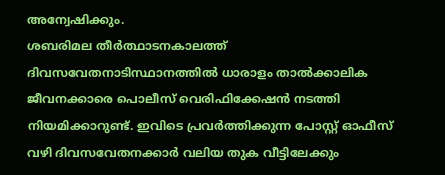അന്വേഷിക്കും.
ശബരിമല തീർത്ഥാടനകാലത്ത് ദിവസവേതനാടിസ്ഥാനത്തിൽ ധാരാളം താൽക്കാലിക ജീവനക്കാരെ പൊലീസ് വെരിഫിക്കേഷൻ നടത്തി നിയമിക്കാറുണ്ട്. ഇവിടെ പ്രവർത്തിക്കുന്ന പോസ്റ്റ് ഓഫീസ് വഴി ദിവസവേതനക്കാർ വലിയ തുക വീട്ടിലേക്കും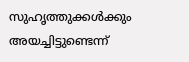സുഹൃത്തുക്കൾക്കും അയച്ചിട്ടുണ്ടെന്ന്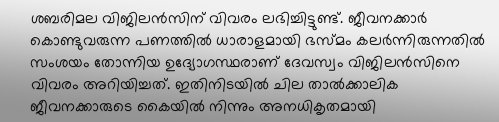ശബരിമല വിജിലൻസിന് വിവരം ലഭിച്ചിട്ടുണ്ട്. ജീവനക്കാർ കൊണ്ടുവരുന്ന പണത്തിൽ ധാരാളമായി ഭസ്മം കലർന്നിരുന്നതിൽ സംശയം തോന്നിയ ഉദ്യോഗസ്ഥരാണ് ദേവസ്വം വിജിലൻസിനെ വിവരം അറിയിച്ചത്. ഇതിനിടയിൽ ചില താൽക്കാലിക ജീവനക്കാരുടെ കൈയിൽ നിന്നും അനധികൃതമായി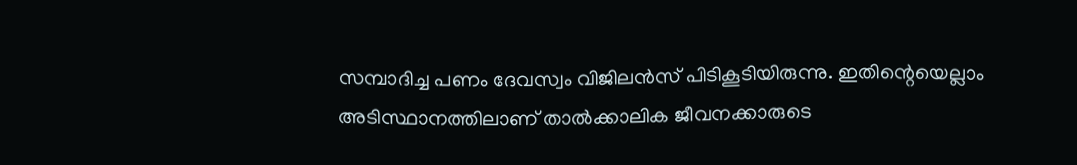സമ്പാദിച്ച പണം ദേവസ്വം വിജിലൻസ് പിടികൂടിയിരുന്നു. ഇതിന്റെയെല്ലാം അടിസ്ഥാനത്തിലാണ് താൽക്കാലിക ജീവനക്കാരുടെ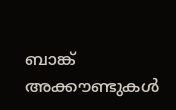ബാങ്ക് അക്കൗണ്ടുകൾ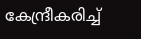കേന്ദ്രീകരിച്ച്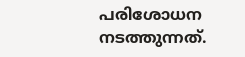പരിശോധന നടത്തുന്നത്.